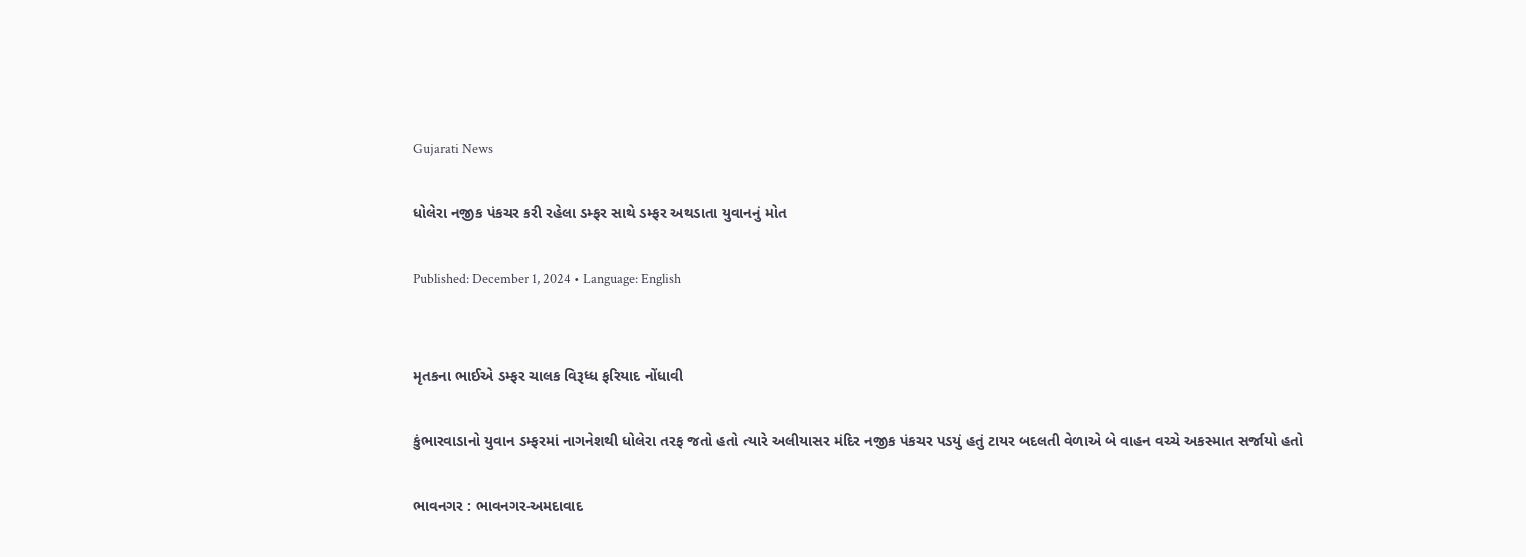Gujarati News

ધોલેરા નજીક પંકચર કરી રહેલા ડમ્ફર સાથે ડમ્ફર અથડાતા યુવાનનું મોત

Published: December 1, 2024 • Language: English


મૃતકના ભાઈએ ડમ્ફર ચાલક વિરૂધ્ધ ફરિયાદ નોંધાવી

કુંભારવાડાનો યુવાન ડમ્ફરમાં નાગનેશથી ધોલેરા તરફ જતો હતો ત્યારે અલીયાસર મંદિર નજીક પંકચર પડયું હતું ટાયર બદલતી વેળાએ બે વાહન વચ્ચે અકસ્માત સર્જાયો હતો

ભાવનગર : ભાવનગર-અમદાવાદ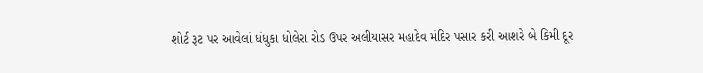શોર્ટ રૂટ પર આવેલાં ધંધુકા ધોલેરા રોડ ઉપર અલીયાસર મહાદેવ મંદિર પસાર કરી આશરે બે કિમી દૂર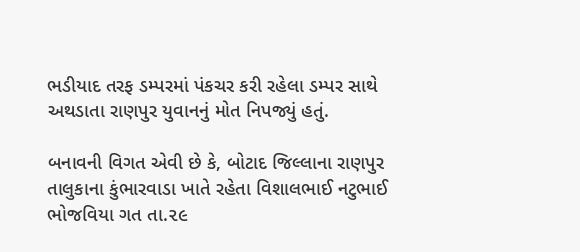ભડીયાદ તરફ ડમ્પરમાં પંકચર કરી રહેલા ડમ્પર સાથે અથડાતા રાણપુર યુવાનનું મોત નિપજ્યું હતું.

બનાવની વિગત એવી છે કે, બોટાદ જિલ્લાના રાણપુર તાલુકાના કુંભારવાડા ખાતે રહેતા વિશાલભાઈ નટુભાઈ ભોજવિયા ગત તા.૨૯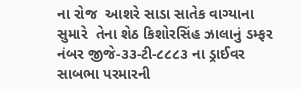ના રોજ  આશરે સાડા સાતેક વાગ્યાના સુમારે  તેના શેઠ કિશોરસિંહ ઝાલાનું ડમ્ફર નંબર જીજે-૩૩-ટી-૮૮૮૩ ના ડ્રાઈવર સાબભા પરમારની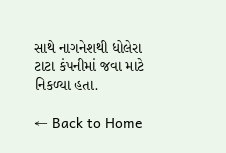સાથે નાગનેશથી ધોલેરા ટાટા કંપનીમાં જવા માટે નિકળ્યા હતા.

← Back to Home